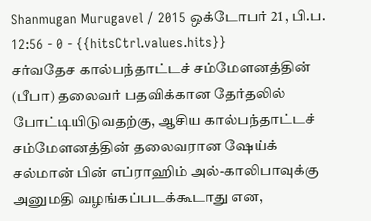Shanmugan Murugavel / 2015 ஒக்டோபர் 21 , பி.ப. 12:56 - 0 - {{hitsCtrl.values.hits}}
சர்வதேச கால்பந்தாட்டச் சம்மேளனத்தின் (பீபா) தலைவர் பதவிக்கான தேர்தலில் போட்டியிடுவதற்கு, ஆசிய கால்பந்தாட்டச் சம்மேளனத்தின் தலைவரான ஷேய்க் சல்மான் பின் எப்ராஹிம் அல்-காலிபாவுக்கு அனுமதி வழங்கப்படக்கூடாது என,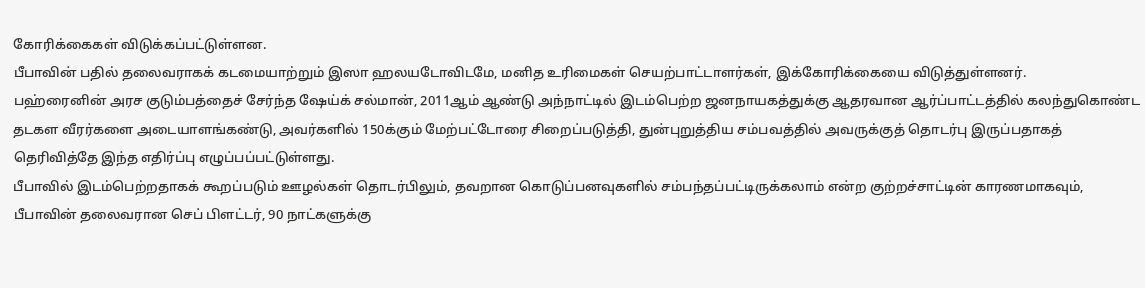கோரிக்கைகள் விடுக்கப்பட்டுள்ளன.
பீபாவின் பதில் தலைவராகக் கடமையாற்றும் இஸா ஹலயடோவிடமே, மனித உரிமைகள் செயற்பாட்டாளர்கள், இக்கோரிக்கையை விடுத்துள்ளனர்.
பஹ்ரைனின் அரச குடும்பத்தைச் சேர்ந்த ஷேய்க் சல்மான், 2011ஆம் ஆண்டு அந்நாட்டில் இடம்பெற்ற ஜனநாயகத்துக்கு ஆதரவான ஆர்ப்பாட்டத்தில் கலந்துகொண்ட தடகள வீரர்களை அடையாளங்கண்டு, அவர்களில் 150க்கும் மேற்பட்டோரை சிறைப்படுத்தி, துன்புறுத்திய சம்பவத்தில் அவருக்குத் தொடர்பு இருப்பதாகத் தெரிவித்தே இந்த எதிர்ப்பு எழுப்பப்பட்டுள்ளது.
பீபாவில் இடம்பெற்றதாகக் கூறப்படும் ஊழல்கள் தொடர்பிலும், தவறான கொடுப்பனவுகளில் சம்பந்தப்பட்டிருக்கலாம் என்ற குற்றச்சாட்டின் காரணமாகவும், பீபாவின் தலைவரான செப் பிளட்டர், 90 நாட்களுக்கு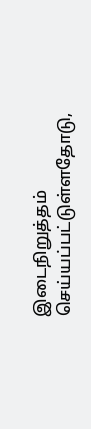இடைநிறுத்தம் செய்யப்பட்டுள்ளதோடு,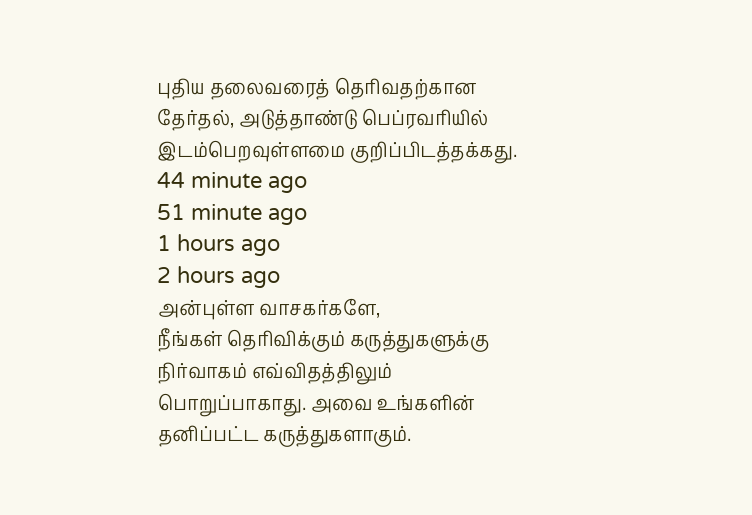புதிய தலைவரைத் தெரிவதற்கான தேர்தல், அடுத்தாண்டு பெப்ரவரியில் இடம்பெறவுள்ளமை குறிப்பிடத்தக்கது.
44 minute ago
51 minute ago
1 hours ago
2 hours ago
அன்புள்ள வாசகர்களே,
நீங்கள் தெரிவிக்கும் கருத்துகளுக்கு நிர்வாகம் எவ்விதத்திலும் பொறுப்பாகாது. அவை உங்களின் தனிப்பட்ட கருத்துகளாகும்.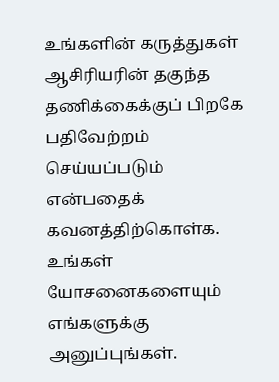உங்களின் கருத்துகள் ஆசிரியரின் தகுந்த தணிக்கைக்குப் பிறகே பதிவேற்றம் செய்யப்படும் என்பதைக் கவனத்திற்கொள்க. உங்கள் யோசனைகளையும் எங்களுக்கு அனுப்புங்கள்.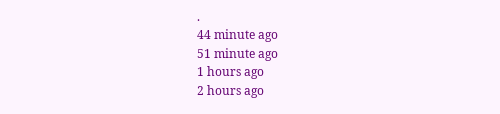.
44 minute ago
51 minute ago
1 hours ago
2 hours ago